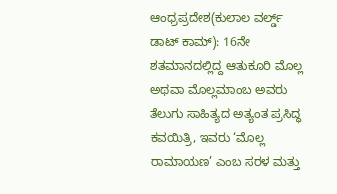ಆಂಧ್ರಪ್ರದೇಶ(ಕುಲಾಲ ವರ್ಲ್ಡ್ ಡಾಟ್ ಕಾಮ್): 16ನೇ ಶತಮಾನದಲ್ಲಿದ್ದ ಆತುಕೂರಿ ಮೊಲ್ಲ ಅಥವಾ ಮೊಲ್ಲಮಾಂಬ ಅವರು ತೆಲುಗು ಸಾಹಿತ್ಯದ ಅತ್ಯಂತ ಪ್ರಸಿದ್ಧ ಕವಯಿತ್ರಿ, ಇವರು ‘ಮೊಲ್ಲ ರಾಮಾಯಣ’ ಎಂಬ ಸರಳ ಮತ್ತು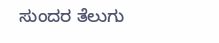ಸುಂದರ ತೆಲುಗು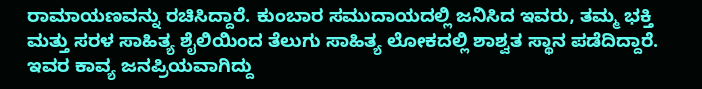ರಾಮಾಯಣವನ್ನು ರಚಿಸಿದ್ದಾರೆ. ಕುಂಬಾರ ಸಮುದಾಯದಲ್ಲಿ ಜನಿಸಿದ ಇವರು, ತಮ್ಮ ಭಕ್ತಿ ಮತ್ತು ಸರಳ ಸಾಹಿತ್ಯ ಶೈಲಿಯಿಂದ ತೆಲುಗು ಸಾಹಿತ್ಯ ಲೋಕದಲ್ಲಿ ಶಾಶ್ವತ ಸ್ಥಾನ ಪಡೆದಿದ್ದಾರೆ. ಇವರ ಕಾವ್ಯ ಜನಪ್ರಿಯವಾಗಿದ್ದು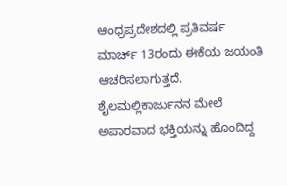ಆಂಧ್ರಪ್ರದೇಶದಲ್ಲಿ ಪ್ರತಿವರ್ಷ ಮಾರ್ಚ್ 13ರಂದು ಈಕೆಯ ಜಯಂತಿ ಆಚರಿಸಲಾಗುತ್ತದೆ. ಶೈಲಮಲ್ಲಿಕಾರ್ಜುನನ ಮೇಲೆ ಅಪಾರವಾದ ಭಕ್ತಿಯನ್ನು ಹೊಂದಿದ್ದ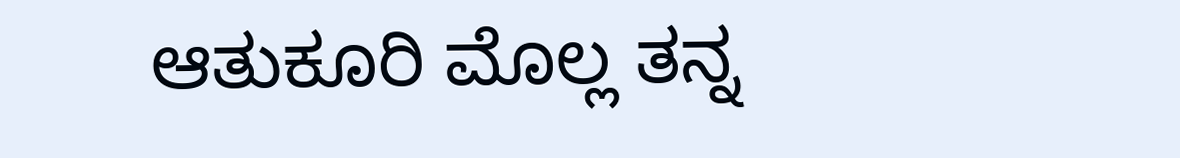ಆತುಕೂರಿ ಮೊಲ್ಲ ತನ್ನ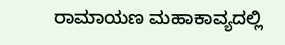ರಾಮಾಯಣ ಮಹಾಕಾವ್ಯದಲ್ಲಿ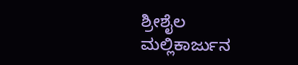ಶ್ರೀಶೈಲ ಮಲ್ಲಿಕಾರ್ಜುನ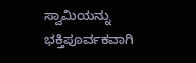ಸ್ವಾಮಿಯನ್ನು ಭಕ್ತಿಪೂರ್ವಕವಾಗಿ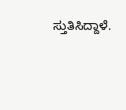ಸ್ತುತಿಸಿದ್ದಾಳೆ.